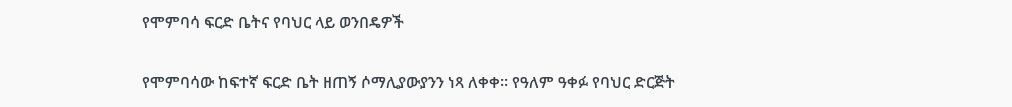የሞምባሳ ፍርድ ቤትና የባህር ላይ ወንበዴዎች

የሞምባሳው ከፍተኛ ፍርድ ቤት ዘጠኝ ሶማሊያውያንን ነጻ ለቀቀ። የዓለም ዓቀፉ የባህር ድርጅት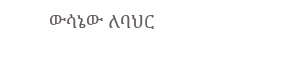ውሳኔው ለባህር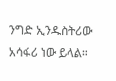ንግድ ኢንዱስትሪው አሳፋሪ ነው ይላል።